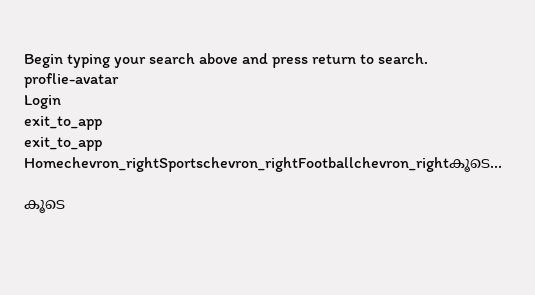Begin typing your search above and press return to search.
proflie-avatar
Login
exit_to_app
exit_to_app
Homechevron_rightSportschevron_rightFootballchevron_rightകൂടെ...

കൂടെ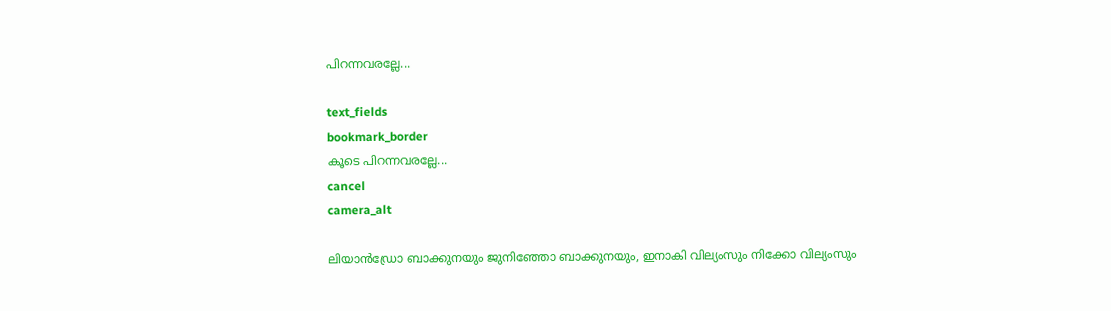പിറന്നവരല്ലേ...

text_fields
bookmark_border
കൂടെ പിറന്നവരല്ലേ...
cancel
camera_alt

ലിയാൻഡ്രോ ബാക്കുനയും ജുനിഞ്ഞോ ബാക്കുനയും, ഇനാകി വില്യംസും നിക്കോ വില്യംസും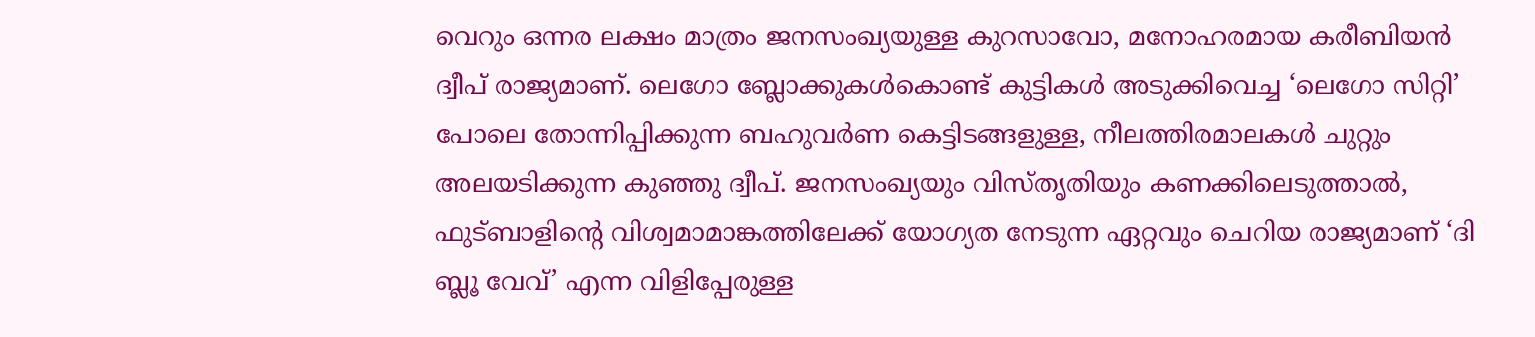വെറും ഒന്നര ലക്ഷം മാത്രം ജനസംഖ്യയുള്ള കുറസാവോ, മനോഹരമായ കരീബിയൻ ദ്വീപ് രാജ്യമാണ്. ലെഗോ ബ്ലോക്കുകൾകൊണ്ട് കുട്ടികൾ അടുക്കിവെച്ച ‘ലെഗോ സിറ്റി’ പോലെ തോന്നിപ്പിക്കുന്ന ബഹുവർണ കെട്ടിടങ്ങളുള്ള, നീലത്തിരമാലകൾ ചുറ്റും അലയടിക്കുന്ന കുഞ്ഞു ദ്വീപ്. ജനസംഖ്യയും വിസ്തൃതിയും കണക്കിലെടുത്താൽ, ഫുട്ബാളിന്റെ വിശ്വമാമാങ്കത്തിലേക്ക് യോഗ്യത നേടുന്ന ഏറ്റവും ചെറിയ രാജ്യമാണ് ‘ദി ബ്ലൂ വേവ്’ എന്ന വിളിപ്പേരുള്ള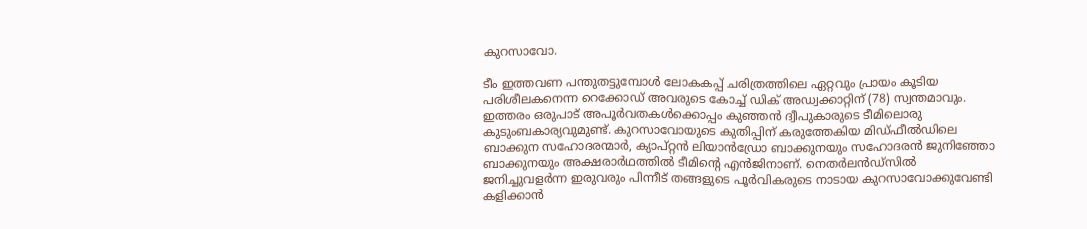കുറസാവോ.

ടീം ഇത്തവണ പന്തുതട്ടുമ്പോൾ ലോകകപ്പ് ചരിത്രത്തിലെ ഏറ്റവും പ്രായം കൂടിയ പരിശീലകനെന്ന റെക്കോഡ് അവരുടെ കോച്ച് ഡിക് അഡ്വക്കാറ്റിന് (78) സ്വന്തമാവും. ഇത്തരം ഒരുപാട് അപൂർവതകൾക്കൊപ്പം കുഞ്ഞൻ ദ്വീപുകാരുടെ ടീമിലൊരു കുടുംബകാര്യവുമുണ്ട്. കുറസാവോയുടെ കുതിപ്പിന് കരുത്തേകിയ മിഡ്ഫീൽഡിലെ ബാക്കുന സഹോദരന്മാർ, ക്യാപ്റ്റൻ ലിയാൻഡ്രോ ബാക്കുനയും സഹോദരൻ ജുനിഞ്ഞോ ബാക്കുനയും അക്ഷരാർഥത്തിൽ ടീമിന്റെ എൻജിനാണ്. നെതർലൻഡ്സിൽ ജനിച്ചുവളർന്ന ഇരുവരും പിന്നീട് തങ്ങളുടെ പൂർവികരുടെ നാടായ കുറസാവോക്കുവേണ്ടി കളിക്കാൻ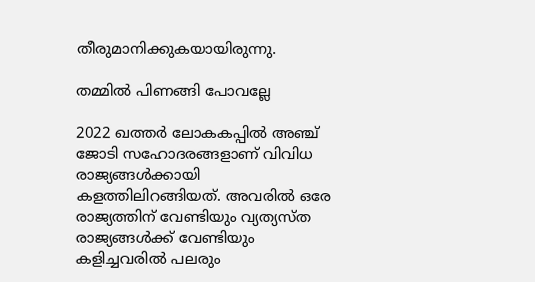തീരുമാനിക്കുകയായിരുന്നു.

തമ്മിൽ പിണങ്ങി പോവല്ലേ

2022 ഖത്തർ ലോകകപ്പിൽ അഞ്ച് ജോടി സഹോദരങ്ങളാണ് വിവിധ രാജ്യങ്ങൾക്കായി കളത്തിലിറങ്ങിയത്. അവരിൽ ഒരേ രാജ്യത്തിന് വേണ്ടിയും വ്യത്യസ്ത രാജ്യങ്ങൾക്ക് വേണ്ടിയും കളിച്ചവരിൽ പലരും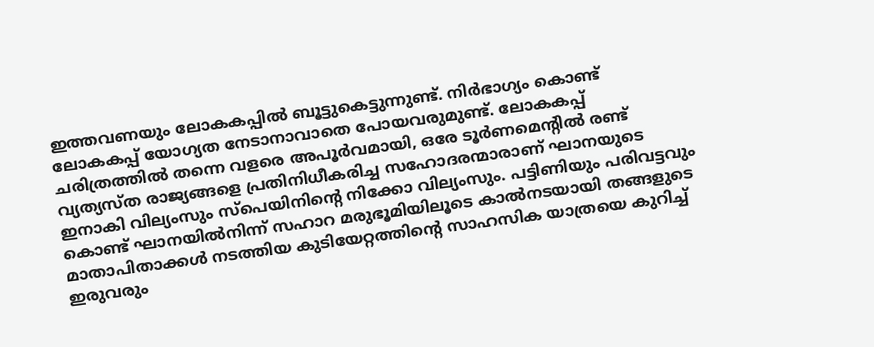ഇത്തവണയും ലോകകപ്പിൽ ബൂട്ടുകെട്ടുന്നുണ്ട്. നിർഭാഗ്യം കൊണ്ട് ലോകകപ്പ് യോഗ്യത നേടാനാവാതെ പോയവരുമുണ്ട്. ലോകകപ്പ് ചരിത്രത്തിൽ തന്നെ വളരെ അപൂർവമായി, ഒരേ ടൂർണമെന്റിൽ രണ്ട് വ്യത്യസ്ത രാജ്യങ്ങളെ പ്രതിനിധീകരിച്ച സഹോദരന്മാരാണ് ഘാനയുടെ ഇനാകി വില്യംസും സ്പെയിനിന്റെ നിക്കോ വില്യംസും. പട്ടിണിയും പരിവട്ടവും കൊണ്ട് ഘാനയിൽനിന്ന് സഹാറ മരുഭൂമിയിലൂടെ കാൽനടയായി തങ്ങളുടെ മാതാപിതാക്കൾ നടത്തിയ കുടിയേറ്റത്തിന്റെ സാഹസിക യാത്രയെ കുറിച്ച് ഇരുവരും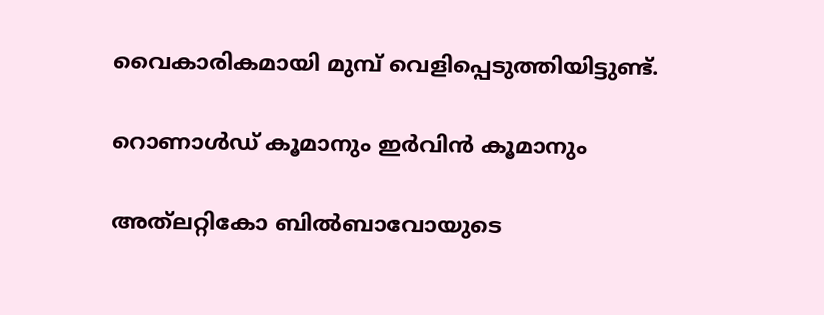വൈകാരികമായി മുമ്പ് വെളിപ്പെടുത്തിയിട്ടുണ്ട്.

റൊണാൾഡ് കൂമാനും ഇർവിൻ കൂമാനും

അത്‍ലറ്റികോ ബിൽബാവോയുടെ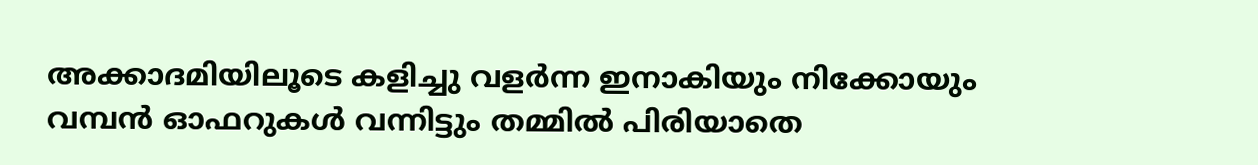അക്കാദമിയിലൂടെ കളിച്ചു വളർന്ന ഇനാകിയും നിക്കോയും വമ്പൻ ഓഫറുകൾ വന്നിട്ടും തമ്മിൽ പിരിയാതെ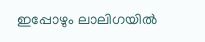ഇപ്പോഴും ലാലിഗയിൽ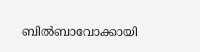ബിൽബാവോക്കായി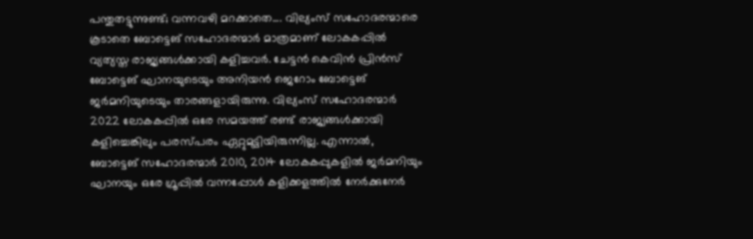പന്തുതട്ടുന്നുണ്ട്; വന്നവഴി മറക്കാതെ.... വില്യംസ് സഹോദരന്മാരെ കൂടാതെ ബോട്ടെങ് സഹോദരന്മാർ മാത്രമാണ് ലോകകപ്പിൽ വ്യത്യസ്ത രാജ്യങ്ങൾക്കായി കളിച്ചവർ. ചേട്ടൻ കെവിൻ പ്രിൻസ് ബോട്ടെങ് ഘാനയുടെയും അനിയൻ ജെറോം ബോട്ടെങ് ജർമനിയുടെയും താരങ്ങളായിരുന്നു. വില്യംസ് സഹോദരന്മാർ 2022 ലോകകപ്പിൽ ഒരേ സമയത്ത് രണ്ട് രാജ്യങ്ങൾക്കായി കളിച്ചെങ്കിലും പരസ്പരം ഏറ്റുമുട്ടിയിരുന്നില്ല. എന്നാൽ, ബോട്ടെങ് സഹോദരന്മാർ 2010, 2014 ലോകകപ്പുകളിൽ ജർമനിയും ഘാനയും ഒരേ ഗ്രൂപ്പിൽ വന്നപ്പോൾ കളിക്കളത്തിൽ നേർക്കുനേർ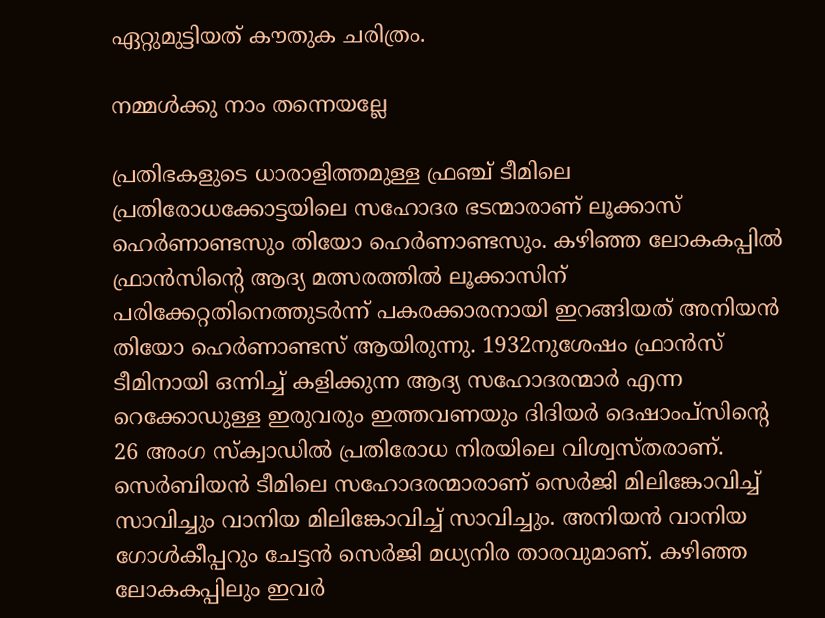ഏറ്റുമുട്ടിയത് കൗതുക ചരിത്രം.

നമ്മൾക്കു നാം തന്നെയല്ലേ

പ്രതിഭകളുടെ ധാരാളിത്തമുള്ള ഫ്രഞ്ച് ടീമിലെ പ്രതിരോധക്കോട്ടയിലെ സഹോദര ഭടന്മാരാണ് ലൂക്കാസ് ഹെർണാണ്ടസും തിയോ ഹെർണാണ്ടസും. കഴിഞ്ഞ ലോകകപ്പിൽ ഫ്രാൻസിന്റെ ആദ്യ മത്സരത്തിൽ ലൂക്കാസിന് പരിക്കേറ്റതിനെത്തുടർന്ന് പകരക്കാരനായി ഇറങ്ങിയത് അനിയൻ തിയോ ഹെർണാണ്ടസ് ആയിരുന്നു. 1932നുശേഷം ഫ്രാൻസ് ടീമിനായി ഒന്നിച്ച് കളിക്കുന്ന ആദ്യ സഹോദരന്മാർ എന്ന റെക്കോഡുള്ള ഇരുവരും ഇത്തവണയും ദിദിയർ ദെഷാംപ്സിന്റെ 26 അംഗ സ്ക്വാഡിൽ പ്രതിരോധ നിരയിലെ വിശ്വസ്തരാണ്. സെർബിയൻ ടീമിലെ സഹോദരന്മാരാണ് സെർജി മിലിങ്കോവിച്ച് സാവിച്ചും വാനിയ മിലിങ്കോവിച്ച് സാവിച്ചും. അനിയൻ വാനിയ ഗോൾകീപ്പറും ചേട്ടൻ സെർജി മധ്യനിര താരവുമാണ്. കഴിഞ്ഞ ലോകകപ്പിലും ഇവർ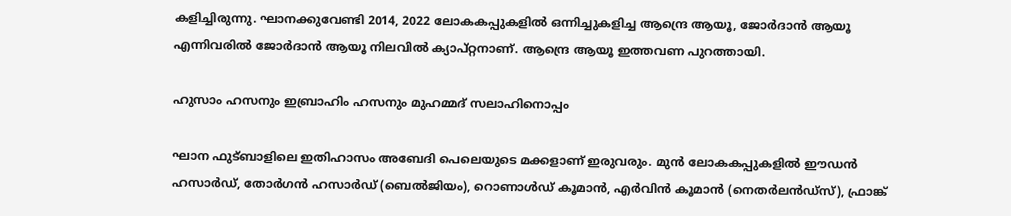കളിച്ചിരുന്നു. ഘാനക്കുവേണ്ടി 2014, 2022 ലോകകപ്പുകളിൽ ഒന്നിച്ചുകളിച്ച ആന്ദ്രെ ആയൂ, ജോർദാൻ ആയൂ എന്നിവരിൽ ജോർദാൻ ആയൂ നിലവിൽ ക്യാപ്റ്റനാണ്. ആന്ദ്രെ ആയൂ ഇത്തവണ പുറത്തായി.

ഹുസാം ഹസനും ഇബ്രാഹിം ഹസനും മുഹമ്മദ് സലാഹിനൊപ്പം

ഘാന ഫുട്ബാളിലെ ഇതിഹാസം അബേദി പെലെയുടെ മക്കളാണ് ഇരുവരും. മുൻ ലോകകപ്പുകളിൽ ഈഡൻ ഹസാർഡ്, തോർഗൻ ഹസാർഡ് (ബെൽജിയം), റൊണാൾഡ് കൂമാൻ, എർവിൻ കൂമാൻ (നെതർലൻഡ്സ്), ഫ്രാങ്ക്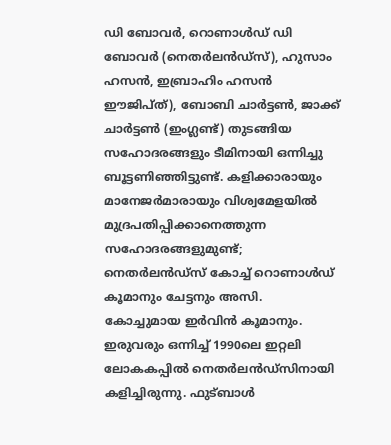ഡി ബോവർ, റൊണാൾഡ് ഡി ബോവർ (നെതർലൻഡ്സ്), ഹുസാം ഹസൻ, ഇബ്രാഹിം ഹസൻ ഈജിപ്ത്), ബോബി ചാർട്ടൺ, ജാക്ക് ചാർട്ടൺ (ഇംഗ്ലണ്ട്) തുടങ്ങിയ സഹോദരങ്ങളും ടീമിനായി ഒന്നിച്ചു ബൂട്ടണിഞ്ഞിട്ടുണ്ട്. കളിക്കാരായും മാനേജർമാരായും വിശ്വമേളയിൽ മുദ്രപതിപ്പിക്കാനെത്തുന്ന സഹോദരങ്ങളുമുണ്ട്; നെതർലൻഡ്സ് കോച്ച് റൊണാൾഡ് കൂമാനും ചേട്ടനും അസി. കോച്ചുമായ ഇർവിൻ കൂമാനും. ഇരുവരും ഒന്നിച്ച് 1990ലെ ഇറ്റലി ലോകകപ്പിൽ നെതർലൻഡ്സിനായി കളിച്ചിരുന്നു. ഫുട്ബാൾ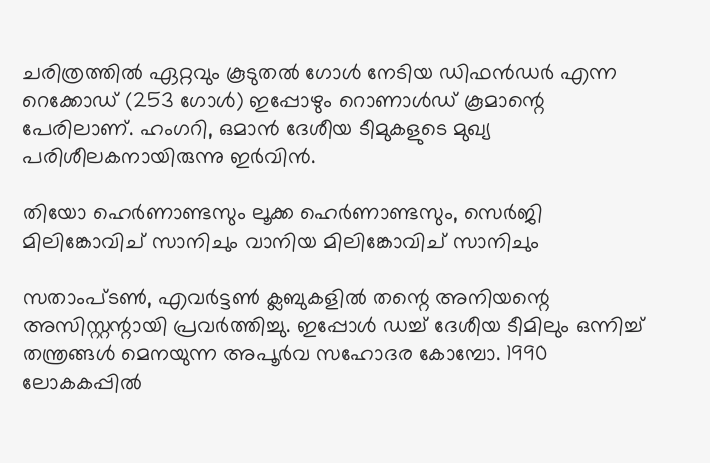ചരിത്രത്തിൽ ഏറ്റവും കൂടുതൽ ഗോൾ നേടിയ ഡിഫൻഡർ എന്ന റെക്കോഡ് (253 ഗോൾ) ഇപ്പോഴും റൊണാൾഡ് കൂമാന്റെ പേരിലാണ്. ഹംഗറി, ഒമാൻ ദേശീയ ടീമുകളുടെ മുഖ്യ പരിശീലകനായിരുന്നു ഇർവിൻ.

തിയോ ഹെർണാണ്ടസും ലൂക്ക ഹെർണാണ്ടസും, സെർജി മിലിങ്കോവിച് സാനിചും വാനിയ മിലിങ്കോവിച് സാനിചും

സതാംപ്ടൺ, എവർട്ടൺ ക്ലബുകളിൽ തന്റെ അനിയന്റെ അസിസ്റ്റന്റായി പ്രവർത്തിച്ചു. ഇപ്പോൾ ഡച്ച് ദേശീയ ടീമിലും ഒന്നിച്ച് തന്ത്രങ്ങൾ മെനയുന്ന അപൂർവ സഹോദര കോമ്പോ. 1990 ലോകകപ്പിൽ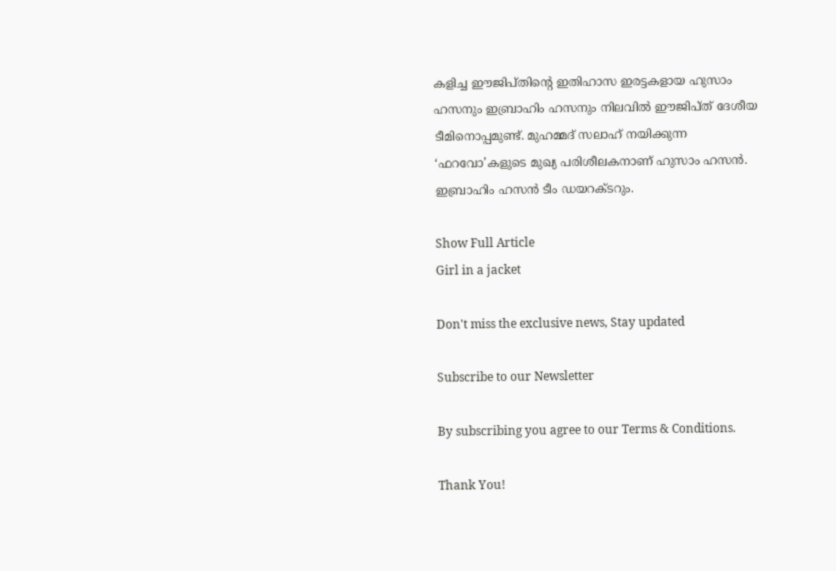കളിച്ച ഈജിപ്തിന്റെ ഇതിഹാസ ഇരട്ടകളായ ഹുസാം ഹസനും ഇബ്രാഹിം ഹസനും നിലവിൽ ഈജിപ്ത് ദേശീയ ടീമിനൊപ്പമുണ്ട്. മുഹമ്മദ് സലാഹ് നയിക്കുന്ന ‘ഫറവോ’കളുടെ മുഖ്യ പരിശീലകനാണ് ഹുസാം ഹസൻ. ഇബ്രാഹിം ഹസൻ ടീം ഡയറക്ടറും.

Show Full Article
Girl in a jacket

Don't miss the exclusive news, Stay updated

Subscribe to our Newsletter

By subscribing you agree to our Terms & Conditions.

Thank You!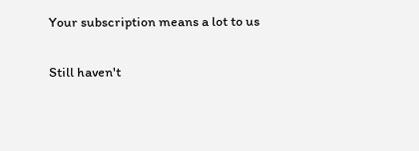Your subscription means a lot to us

Still haven't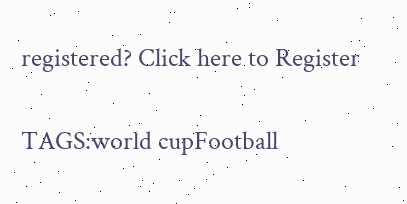registered? Click here to Register

TAGS:world cupFootball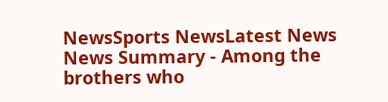NewsSports NewsLatest News
News Summary - Among the brothers who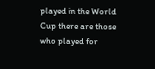played in the World Cup there are those who played for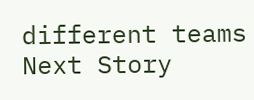different teams
Next Story